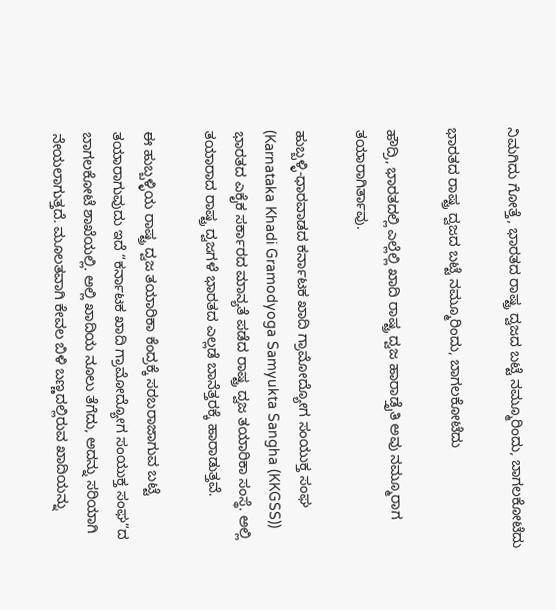ನಿಮಗಿದು ಗೋತ್ತೆ, ಭಾರತದ ರಾಷ್ಟ್ರ ದ್ವಜದ ಬಟ್ಟೆ ನಮ್ಮೂರಿಂದು, ಬಾಗಲಕೋಟೆದು

ಭಾರತದ ರಾಷ್ಟ್ರ ದ್ವಜದ ಬಟ್ಟೆ ನಮ್ಮೂರಿಂದು, ಬಾಗಲಕೋಟೆದು

ಹೌದ್ರಿ, ಭಾರತದಲ್ಲಿ ಎಲ್ಲೆಲ್ಲಿ ಖಾದಿ ರಾಷ್ಟ್ರ ದ್ವಜ ಹಾರಾಡ್ತೈತಿ ಅವು ನಮ್ಮೂರಾಗ ತಯಾರಾಗಿರ್ತಾವು.

ಹುಬ್ಬಳ್ಳಿ-ಧಾರವಾಡದ ಕರ್ನಾಟಕ ಖಾದಿ ಗ್ರಾಮೋದ್ಯೋಗ ಸಂಯುಕ್ತ ಸಂಘ (Karnataka Khadi Gramodyoga Samyukta Sangha (KKGSS)) ಭಾರತದ ಎಕೈಕ ಸರ್ಕಾರದ ಮಾನ್ಯತೆ ಪಡೆದ ರಾಷ್ಟ್ರ ದ್ವಜ ತಯಾರಿಕಾ ಸಂಸ್ಥೆ. ಅಲ್ಲಿ ತಯಾರಾದ ರಾಷ್ಟ್ರ ದ್ವಜಗಳೆ ಭಾರತದ ಎಲ್ಲಡೆ ಬಾನೆತ್ತರಕ್ಕೆ ಹಾರಾಡುತ್ತವೆ.

ಈ ಹುಬ್ಬಳ್ಳಿಯ ರಾಷ್ಟ್ರ ದ್ವಜ ತಯಾರಿಕಾ ಕೆಂದ್ರಕ್ಕೆ ಸರಬರಾಜಾಗುವ ಬಟ್ಟೆ ತಯಾರಾಗುವುದು ಇದೆ “ಕರ್ನಾಟಕ ಖಾದಿ ಗ್ರಾಮೋದ್ಯೋಗ ಸಂಯುಕ್ತ ಸಂಘ”ದ ಬಾಗಲಕೋಟೆ ಶಾಖೆಯಲ್ಲಿ. ಅಲ್ಲಿ ಖಾದಿಯ ನೂಲು ತೆಗೆದು, ಅದನ್ನು ಸರಿಯಾಗಿ ನೇಯಲಾಗುತ್ತದೆ. ಮೂಲತವಾಗಿ ಕೇವಲ ಬಿಳಿ ಬಣ್ಣದಲ್ಲಿರುವ ಖಾದಿಯನ್ನು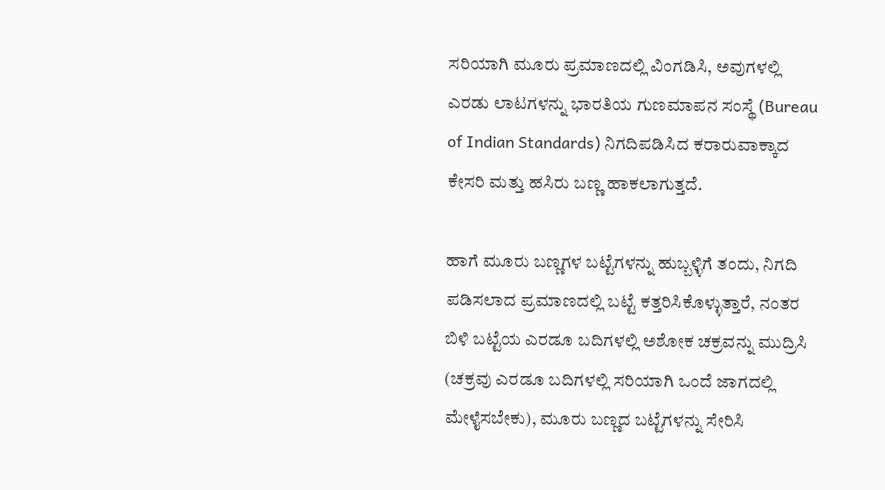ಸರಿಯಾಗಿ ಮೂರು ಪ್ರಮಾಣದಲ್ಲಿ ವಿಂಗಡಿಸಿ, ಅವುಗಳಲ್ಲಿ ಎರಡು ಲಾಟಗಳನ್ನು ಭಾರತಿಯ ಗುಣಮಾಪನ ಸಂಸ್ಥೆ (Bureau of Indian Standards) ನಿಗದಿಪಡಿಸಿದ ಕರಾರುವಾಕ್ಕಾದ ಕೇಸರಿ ಮತ್ತು ಹಸಿರು ಬಣ್ಣ ಹಾಕಲಾಗುತ್ತದೆ.

ಹಾಗೆ ಮೂರು ಬಣ್ಣಗಳ ಬಟ್ಟೆಗಳನ್ನು ಹುಬ್ಬಳ್ಳಿಗೆ ತಂದು, ನಿಗದಿ ಪಡಿಸಲಾದ ಪ್ರಮಾಣದಲ್ಲಿ ಬಟ್ಟೆ ಕತ್ತರಿಸಿಕೊಳ್ಳುತ್ತಾರೆ, ನಂತರ ಬಿಳಿ ಬಟ್ಟೆಯ ಎರಡೂ ಬದಿಗಳಲ್ಲಿ ಅಶೋಕ ಚಕ್ರವನ್ನು ಮುದ್ರಿಸಿ (ಚಕ್ರವು ಎರಡೂ ಬದಿಗಳಲ್ಲಿ ಸರಿಯಾಗಿ ಒಂದೆ ಜಾಗದಲ್ಲಿ ಮೇಳೈಸಬೇಕು), ಮೂರು ಬಣ್ಣದ ಬಟ್ಟೆಗಳನ್ನು ಸೇರಿಸಿ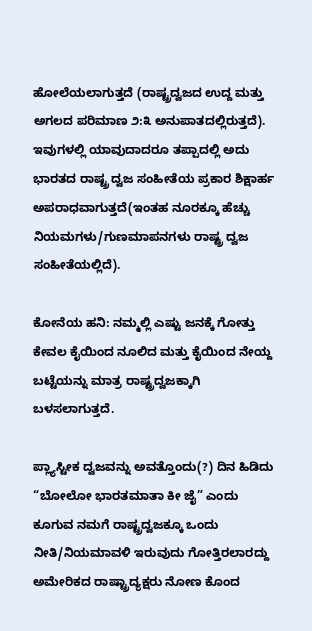ಹೋಲೆಯಲಾಗುತ್ತದೆ (ರಾಷ್ಟ್ರದ್ವಜದ ಉದ್ದ ಮತ್ತು ಅಗಲದ ಪರಿಮಾಣ ೨:೩ ಅನುಪಾತದಲ್ಲಿರುತ್ತದೆ). ಇವುಗಳಲ್ಲಿ ಯಾವುದಾದರೂ ತಪ್ಪಾದಲ್ಲಿ ಅದು ಭಾರತದ ರಾಷ್ಟ್ರ ದ್ವಜ ಸಂಹೀತೆಯ ಪ್ರಕಾರ ಶಿಕ್ಷಾರ್ಹ ಅಪರಾಧವಾಗುತ್ತದೆ(ಇಂತಹ ನೂರಕ್ಕೂ ಹೆಚ್ಚು ನಿಯಮಗಳು/ಗುಣಮಾಪನಗಳು ರಾಷ್ಟ್ರ ದ್ವಜ ಸಂಹೀತೆಯಲ್ಲಿದೆ).

ಕೋನೆಯ ಹನಿ: ನಮ್ಮಲ್ಲಿ ಎಷ್ಟು ಜನಕ್ಕೆ ಗೋತ್ತು ಕೇವಲ ಕೈಯಿಂದ ನೂಲಿದ ಮತ್ತು ಕೈಯಿಂದ ನೇಯ್ದ ಬಟ್ಟೆಯನ್ನು ಮಾತ್ರ ರಾಷ್ಟ್ರದ್ವಜಕ್ಕಾಗಿ ಬಳಸಲಾಗುತ್ತದೆ.

ಪ್ಲ್ಯಾಸ್ಟೀಕ ದ್ವಜವನ್ನು ಅವತ್ತೊಂದು(?) ದಿನ ಹಿಡಿದು “ಬೋಲೋ ಭಾರತಮಾತಾ ಕೀ ಜೈ” ಎಂದು ಕೂಗುವ ನಮಗೆ ರಾಷ್ಟ್ರದ್ವಜಕ್ಕೂ ಒಂದು ನೀತಿ/ನಿಯಮಾವಳಿ ಇರುವುದು ಗೋತ್ತಿರಲಾರದ್ದು ಅಮೇರಿಕದ ರಾಷ್ಟ್ರಾದ್ಯಕ್ಷರು ನೋಣ ಕೊಂದ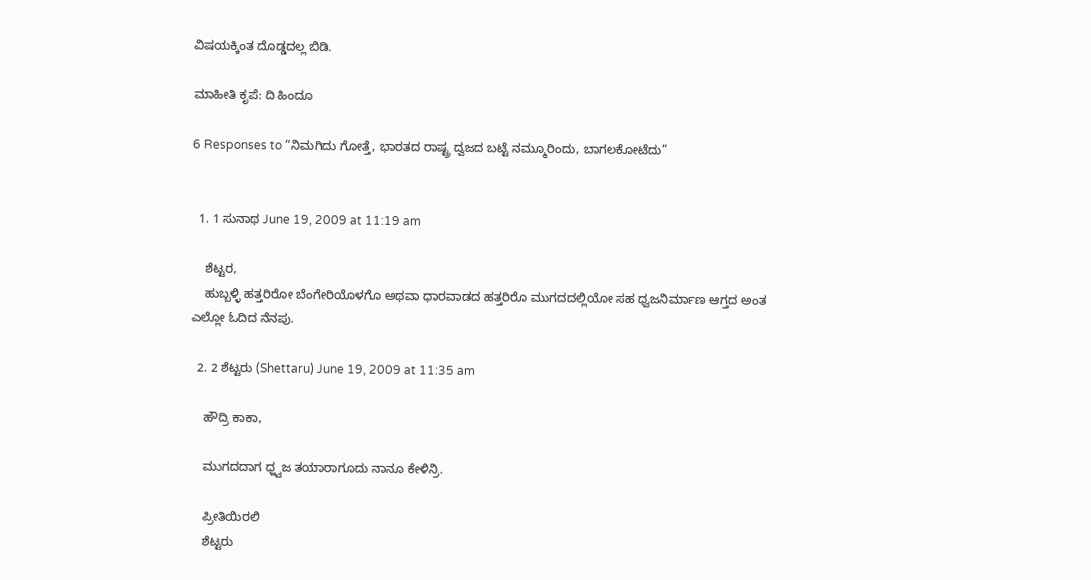ವಿಷಯಕ್ಕಿಂತ ದೊಡ್ಡದಲ್ಲ ಬಿಡಿ.

ಮಾಹೀತಿ ಕೃಪೆ: ದಿ ಹಿಂದೂ

6 Responses to “ನಿಮಗಿದು ಗೋತ್ತೆ, ಭಾರತದ ರಾಷ್ಟ್ರ ದ್ವಜದ ಬಟ್ಟೆ ನಮ್ಮೂರಿಂದು, ಬಾಗಲಕೋಟೆದು”


  1. 1 ಸುನಾಥ June 19, 2009 at 11:19 am

    ಶೆಟ್ಟರ,
    ಹುಬ್ಬಳ್ಳಿ ಹತ್ತರಿರೋ ಬೆಂಗೇರಿಯೊಳಗೊ ಅಥವಾ ಧಾರವಾಡದ ಹತ್ತರಿರೊ ಮುಗದದಲ್ಲಿಯೋ ಸಹ ಧ್ವಜನಿರ್ಮಾಣ ಆಗ್ತದ ಅಂತ ಎಲ್ಲೋ ಓದಿದ ನೆನಪು.

  2. 2 ಶೆಟ್ಟರು (Shettaru) June 19, 2009 at 11:35 am

    ಹೌದ್ರಿ ಕಾಕಾ,

    ಮುಗದದಾಗ ಧ್ಹ್ವಜ ತಯಾರಾಗೂದು ನಾನೂ ಕೇಳಿನ್ರಿ.

    ಪ್ರೀತಿಯಿರಲಿ
    ಶೆಟ್ಟರು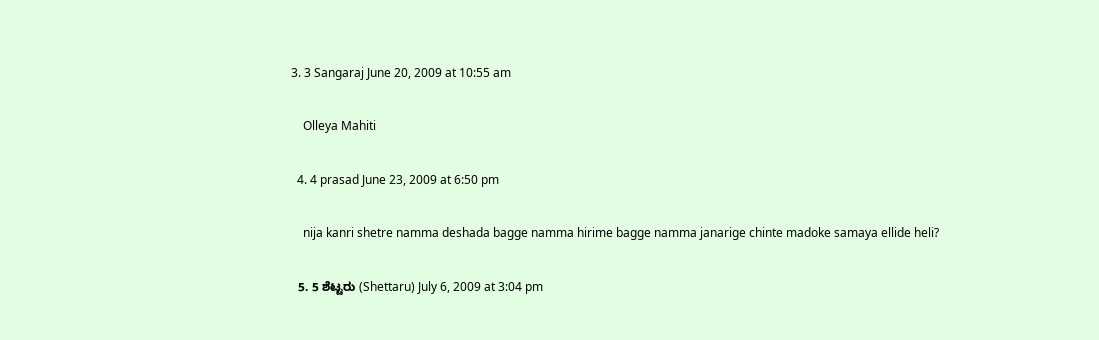3. 3 Sangaraj June 20, 2009 at 10:55 am

    Olleya Mahiti

  4. 4 prasad June 23, 2009 at 6:50 pm

    nija kanri shetre namma deshada bagge namma hirime bagge namma janarige chinte madoke samaya ellide heli?

  5. 5 ಶೆಟ್ಟರು (Shettaru) July 6, 2009 at 3:04 pm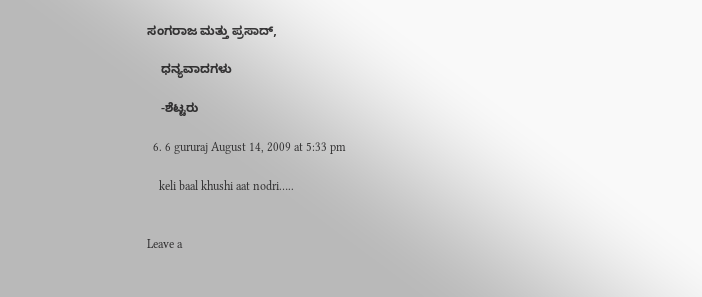ಸಂಗರಾಜ ಮತ್ತು ಪ್ರಸಾದ್,

    ಧನ್ಯವಾದಗಳು

    -ಶೆಟ್ಟರು

  6. 6 gururaj August 14, 2009 at 5:33 pm

    keli baal khushi aat nodri…..


Leave a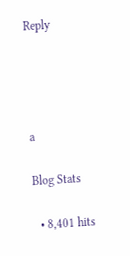Reply




a

Blog Stats

  • 8,401 hits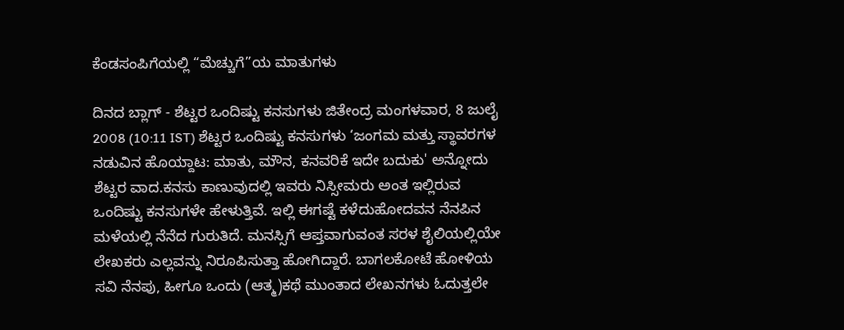ಕೆಂಡಸಂಪಿಗೆಯಲ್ಲಿ “ಮೆಚ್ಚುಗೆ”ಯ ಮಾತುಗಳು

ದಿನದ ಬ್ಲಾಗ್ - ಶೆಟ್ಟರ ಒಂದಿಷ್ಟು ಕನಸುಗಳು ಜಿತೇಂದ್ರ ಮಂಗಳವಾರ, 8 ಜುಲೈ 2008 (10:11 IST) ಶೆಟ್ಟರ ಒಂದಿಷ್ಟು ಕನಸುಗಳು ‘ಜಂಗಮ ಮತ್ತು ಸ್ಥಾವರಗಳ ನಡುವಿನ ಹೊಯ್ದಾಟ: ಮಾತು, ಮೌನ, ಕನವರಿಕೆ ಇದೇ ಬದುಕು' ಅನ್ನೋದು ಶೆಟ್ಟರ ವಾದ.ಕನಸು ಕಾಣುವುದಲ್ಲಿ ಇವರು ನಿಸ್ಸೀಮರು ಅಂತ ಇಲ್ಲಿರುವ ಒಂದಿಷ್ಟು ಕನಸುಗಳೇ ಹೇಳುತ್ತಿವೆ. ಇಲ್ಲಿ ಈಗಷ್ಟೆ ಕಳೆದುಹೋದವನ ನೆನಪಿನ ಮಳೆಯಲ್ಲಿ ನೆನೆದ ಗುರುತಿದೆ. ಮನಸ್ಸಿಗೆ ಆಪ್ತವಾಗುವಂತ ಸರಳ ಶೈಲಿಯಲ್ಲಿಯೇ ಲೇಖಕರು ಎಲ್ಲವನ್ನು ನಿರೂಪಿಸುತ್ತಾ ಹೋಗಿದ್ದಾರೆ. ಬಾಗಲಕೋಟೆ ಹೋಳಿಯ ಸವಿ ನೆನಪು, ಹೀಗೂ ಒಂದು (ಆತ್ಮ)ಕಥೆ ಮುಂತಾದ ಲೇಖನಗಳು ಓದುತ್ತಲೇ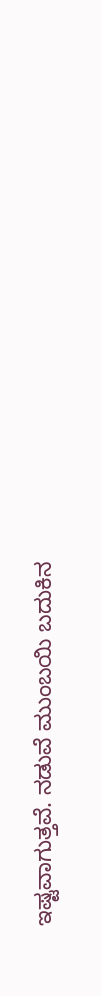ಇಷ್ಟವಾಗುತ್ತವೆ. ನಡುವೆ ಮುಂಬಯಿ ಬದುಕಿನ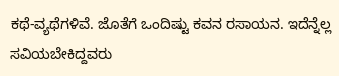ಕಥೆ-ವ್ಯಥೆಗಳಿವೆ. ಜೊತೆಗೆ ಒಂದಿಷ್ಟು ಕವನ ರಸಾಯನ. ಇದೆನ್ನೆಲ್ಲ ಸವಿಯಬೇಕಿದ್ದವರು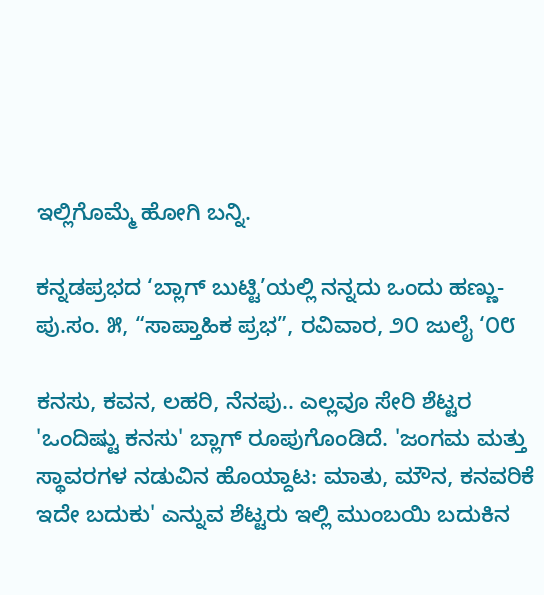ಇಲ್ಲಿಗೊಮ್ಮೆ ಹೋಗಿ ಬನ್ನಿ.

ಕನ್ನಡಪ್ರಭದ ‘ಬ್ಲಾಗ್ ಬುಟ್ಟಿ’ಯಲ್ಲಿ ನನ್ನದು ಒಂದು ಹಣ್ಣು- ಪು.ಸಂ. ೫, “ಸಾಪ್ತಾಹಿಕ ಪ್ರಭ”, ರವಿವಾರ, ೨೦ ಜುಲೈ ‘೦೮

ಕನಸು, ಕವನ, ಲಹರಿ, ನೆನಪು.. ಎಲ್ಲವೂ ಸೇರಿ ಶೆಟ್ಟರ 'ಒಂದಿಷ್ಟು ಕನಸು' ಬ್ಲಾಗ್ ರೂಪುಗೊಂಡಿದೆ. 'ಜಂಗಮ ಮತ್ತು ಸ್ಥಾವರಗಳ ನಡುವಿನ ಹೊಯ್ದಾಟ: ಮಾತು, ಮೌನ, ಕನವರಿಕೆ ಇದೇ ಬದುಕು' ಎನ್ನುವ ಶೆಟ್ಟರು ಇಲ್ಲಿ ಮುಂಬಯಿ ಬದುಕಿನ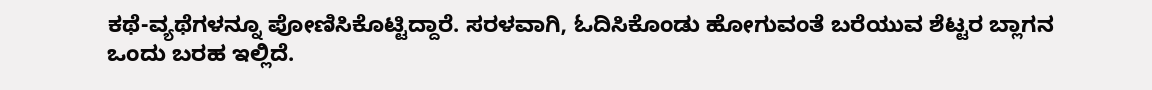ಕಥೆ-ವ್ಯಥೆಗಳನ್ನೂ ಪೋಣಿಸಿಕೊಟ್ಟಿದ್ದಾರೆ. ಸರಳವಾಗಿ, ಓದಿಸಿಕೊಂಡು ಹೋಗುವಂತೆ ಬರೆಯುವ ಶೆಟ್ಟರ ಬ್ಲಾಗನ ಒಂದು ಬರಹ ಇಲ್ಲಿದೆ.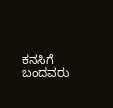ಕನಸಿಗೆ ಬಂದವರು